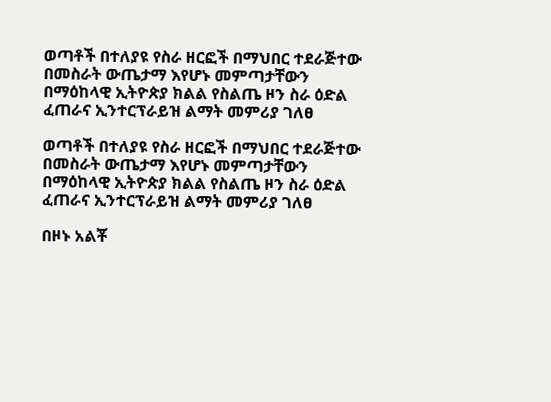ወጣቶች በተለያዩ የስራ ዘርፎች በማህበር ተደራጅተው በመስራት ውጤታማ እየሆኑ መምጣታቸውን በማዕከላዊ ኢትዮጵያ ክልል የስልጤ ዞን ስራ ዕድል ፈጠራና ኢንተርፕራይዝ ልማት መምሪያ ገለፀ

ወጣቶች በተለያዩ የስራ ዘርፎች በማህበር ተደራጅተው በመስራት ውጤታማ እየሆኑ መምጣታቸውን በማዕከላዊ ኢትዮጵያ ክልል የስልጤ ዞን ስራ ዕድል ፈጠራና ኢንተርፕራይዝ ልማት መምሪያ ገለፀ

በዞኑ አልቾ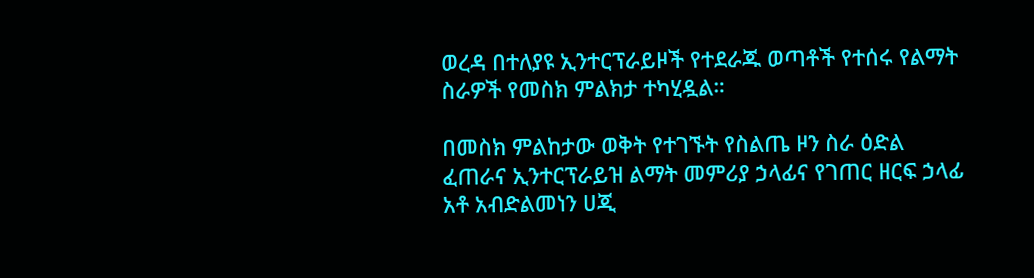ወረዳ በተለያዩ ኢንተርፕራይዞች የተደራጁ ወጣቶች የተሰሩ የልማት ስራዎች የመስክ ምልክታ ተካሂዷል።

በመስክ ምልከታው ወቅት የተገኙት የስልጤ ዞን ስራ ዕድል ፈጠራና ኢንተርፕራይዝ ልማት መምሪያ ኃላፊና የገጠር ዘርፍ ኃላፊ አቶ አብድልመነን ሀጂ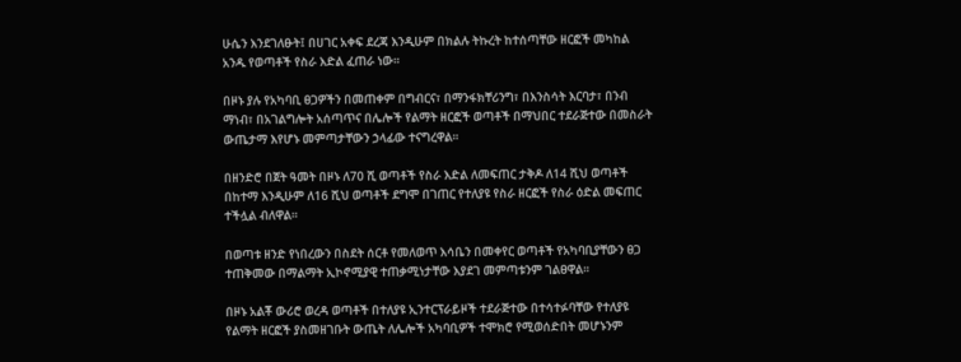ሁሴን እንደገለፁት፤ በሀገር አቀፍ ደረጃ እንዲሁም በክልሉ ትኩረት ከተሰጣቸው ዘርፎች መካከል አንዱ የወጣቶች የስራ እድል ፈጠራ ነው።

በዞኑ ያሉ የአካባቢ ፀጋዎችን በመጠቀም በግብርና፣ በማንፋክቸሪንግ፣ በእንስሳት እርባታ፣ በንብ ማነብ፣ በአገልግሎት አሰጣጥና በሌሎች የልማት ዘርፎች ወጣቶች በማህበር ተደራጅተው በመስራት ውጤታማ እየሆኑ መምጣታቸውን ኃላፊው ተናግረዋል።

በዘንድሮ በጀት ዓመት በዞኑ ለ70 ሺ ወጣቶች የስራ እድል ለመፍጠር ታቅዶ ለ14 ሺህ ወጣቶች በከተማ እንዲሁም ለ16 ሺህ ወጣቶች ደግሞ በገጠር የተለያዩ የስራ ዘርፎች የስራ ዕድል መፍጠር ተችሏል ብለዋል።

በወጣቱ ዘንድ የነበረውን በስደት ሰርቶ የመለወጥ እሳቤን በመቀየር ወጣቶች የአካባቢያቸውን ፀጋ ተጠቅመው በማልማት ኢኮኖሚያዊ ተጠቃሚነታቸው እያደገ መምጣቱንም ገልፀዋል።

በዞኑ አልቾ ውሪሮ ወረዳ ወጣቶች በተለያዩ ኢንተርፕራይዞች ተደራጅተው በተሳተፉባቸው የተለያዩ የልማት ዘርፎች ያስመዘገቡት ውጤት ለሌሎች አካባቢዎች ተሞክሮ የሚወሰድበት መሆኑንም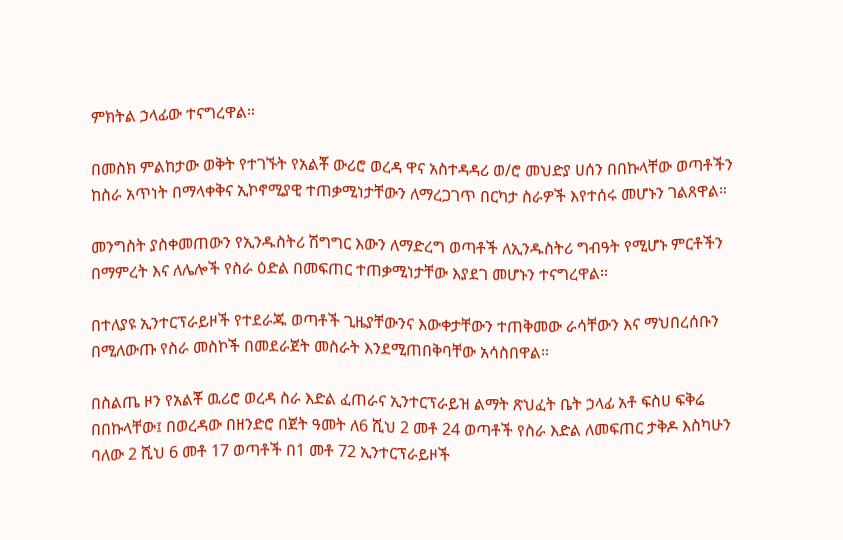ምክትል ኃላፊው ተናግረዋል።

በመስክ ምልከታው ወቅት የተገኙት የአልቾ ውሪሮ ወረዳ ዋና አስተዳዳሪ ወ/ሮ መህድያ ሀሰን በበኩላቸው ወጣቶችን ከስራ አጥነት በማላቀቅና ኢኮኖሚያዊ ተጠቃሚነታቸውን ለማረጋገጥ በርካታ ስራዎች እየተሰሩ መሆኑን ገልጸዋል።

መንግስት ያስቀመጠውን የኢንዱስትሪ ሽግግር እውን ለማድረግ ወጣቶች ለኢንዱስትሪ ግብዓት የሚሆኑ ምርቶችን በማምረት እና ለሌሎች የስራ ዕድል በመፍጠር ተጠቃሚነታቸው እያደገ መሆኑን ተናግረዋል።

በተለያዩ ኢንተርፕራይዞች የተደራጁ ወጣቶች ጊዜያቸውንና እውቀታቸውን ተጠቅመው ራሳቸውን እና ማህበረሰቡን በሚለውጡ የስራ መስኮች በመደራጀት መስራት እንደሚጠበቅባቸው አሳስበዋል።

በስልጤ ዞን የአልቾ ዉሪሮ ወረዳ ስራ እድል ፈጠራና ኢንተርፕራይዝ ልማት ጽህፈት ቤት ኃላፊ አቶ ፍስሀ ፍቅሬ በበኩላቸው፤ በወረዳው በዘንድሮ በጀት ዓመት ለ6 ሺህ 2 መቶ 24 ወጣቶች የስራ እድል ለመፍጠር ታቅዶ እስካሁን ባለው 2 ሺህ 6 መቶ 17 ወጣቶች በ1 መቶ 72 ኢንተርፕራይዞች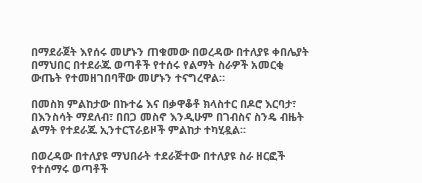በማደራጀት እየሰሩ መሆኑን ጠቁመው በወረዳው በተለያዩ ቀበሌያት በማህበር በተደራጁ ወጣቶች የተሰሩ የልማት ስራዎች አመርቂ ውጤት የተመዘገበባቸው መሆኑን ተናግረዋል።

በመስክ ምልከታው በኩተሬ እና በቃዋቆቶ ክላስተር በዶሮ እርባታ፣ በእንስሳት ማደለብ፣ በበጋ መስኖ እንዲሁም በገብስና ስንዴ ብዜት ልማት የተደራጁ ኢንተርፕራይዞች ምልከታ ተካሂዷል፡፡

በወረዳው በተለያዩ ማህበራት ተደራጅተው በተለያዩ ስራ ዘርፎች የተሰማሩ ወጣቶች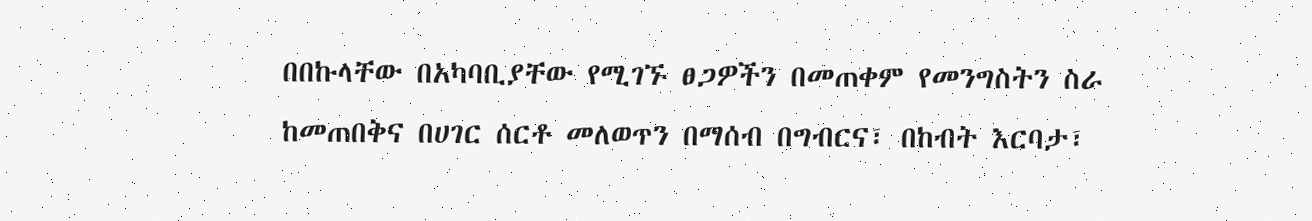በበኩላቸው በአካባቢያቸው የሚገኙ ፀጋዎችን በመጠቀም የመንግስትን ስራ ከመጠበቅና በሀገር ሰርቶ መለወጥን በማሰብ በግብርና፣ በከብት እርባታ፣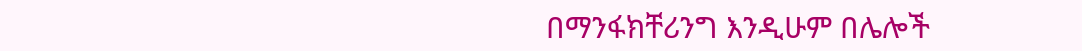በማንፋክቸሪንግ እንዲሁም በሌሎች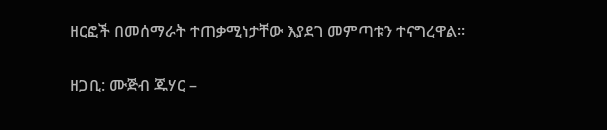ዘርፎች በመሰማራት ተጠቃሚነታቸው እያደገ መምጣቱን ተናግረዋል።

ዘጋቢ: ሙጅብ ጁሃር –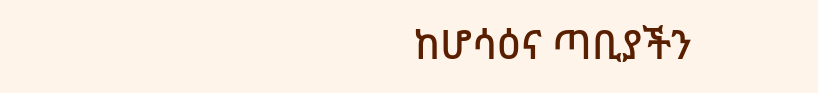ከሆሳዕና ጣቢያችን